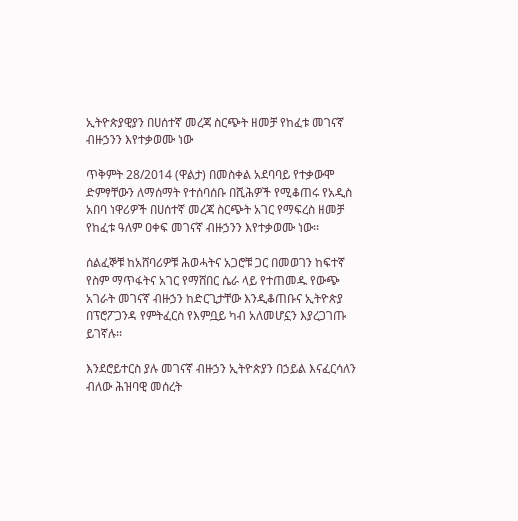ኢትዮጵያዊያን በሀሰተኛ መረጃ ስርጭት ዘመቻ የከፈቱ መገናኛ ብዙኃንን እየተቃወሙ ነው

ጥቅምት 28/2014 (ዋልታ) በመስቀል አደባባይ የተቃውሞ ድምፃቸውን ለማሰማት የተሰባሰቡ በሺሕዎች የሚቆጠሩ የአዲስ አበባ ነዋሪዎች በሀሰተኛ መረጃ ስርጭት አገር የማፍረስ ዘመቻ የከፈቱ ዓለም ዐቀፍ መገናኛ ብዙኃንን እየተቃወሙ ነው፡፡

ሰልፈኞቹ ከአሸባሪዎቹ ሕወሓትና አጋሮቹ ጋር በመወገን ከፍተኛ የስም ማጥፋትና አገር የማሸበር ሴራ ላይ የተጠመዱ የውጭ አገራት መገናኛ ብዙኃን ከድርጊታቸው እንዲቆጠቡና ኢትዮጵያ በፕሮፖጋንዳ የምትፈርስ የእምቧይ ካብ አለመሆኗን እያረጋገጡ ይገኛሉ፡፡

እንደሮይተርስ ያሉ መገናኛ ብዙኃን ኢትዮጵያን በኃይል እናፈርሳለን ብለው ሕዝባዊ መሰረት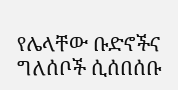የሌላቸው ቡድኖችና ግለሰቦች ሲሰበሰቡ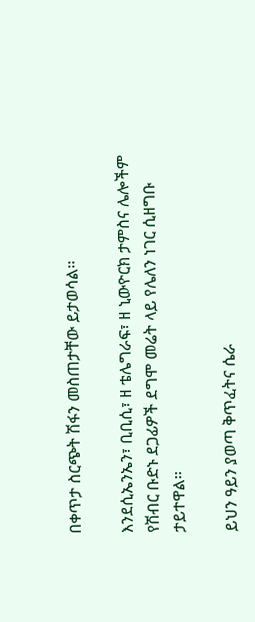በቀጥታ ስርጭት ሽፋን መስጠታቸው ይታወሳል፡፡

እንደሲኤንኤን፣ ቢቢሲ፣ ዘ ቴሌግራፍ፣ ዘ ኒውዮርክ ታምስና ሌሎችም የሽብር ቡድኑ ደጋፊዎች ደግሞ መሬት ላይ የሌለን ነገር ሲዘግቡ ታይተዋል፡፡

ይህን ዓይን ያወጣ ቅጥፈትና ሴራ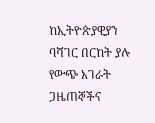ከኢትዮጵያዊያን ባሻገር በርከት ያሉ የውጭ አገራት ጋዜጠኞችና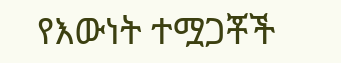የእውነት ተሟጋቾች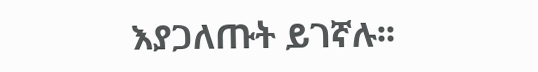እያጋለጡት ይገኛሉ፡፡